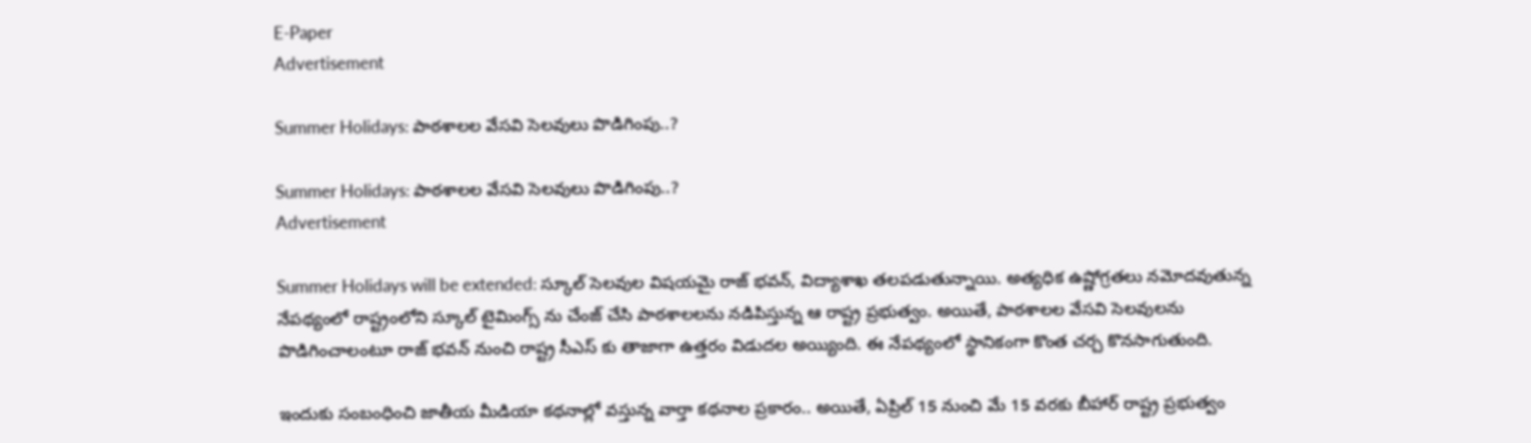E-Paper
Advertisement

Summer Holidays: పాఠశాలల వేసవి సెలవులు పొడిగింపు..?

Summer Holidays: పాఠశాలల వేసవి సెలవులు పొడిగింపు..?
Advertisement

Summer Holidays will be extended: స్కూల్ సెలవుల విషయమై రాజ్ భవన్, విద్యాశాఖ తలపడుతున్నాయి. అత్యధిక ఉష్ణోగ్రతలు నమోదవుతున్న నేపథ్యంలో రాష్ట్రంలోని స్కూల్ టైమింగ్స్ ను చేంజ్ చేసి పాఠశాలలను నడిపిస్తున్న ఆ రాష్ట్ర ప్రభుత్వం. అయితే, పాఠశాలల వేసవి సెలవులను పొడిగించాలంటూ రాజ్ భవన్ నుంచి రాష్ట్ర సీఎస్ కు తాజాగా ఉత్తరం విడుదల అయ్యింది. ఈ నేపథ్యంలో స్థానికంగా కొంత చర్చ కొనసాగుతుంది.

ఇందుకు సంబంధించి జాతీయ మీడియా కథనాల్లో వస్తున్న వార్తా కథనాల ప్రకారం.. అయితే, ఏప్రిల్ 15 నుంచి మే 15 వరకు బీహార్ రాష్ట్ర ప్రభుత్వం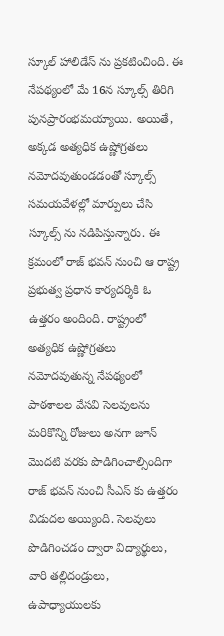స్కూల్ హాలిడేస్ ను ప్రకటించింది. ఈ నేపథ్యంలో మే 16న స్కూల్స్ తిరిగి పునప్రారంభమయ్యాయి. అయితే, అక్కడ అత్యధిక ఉష్ణోగ్రతలు నమోదవుతుండడంతో స్కూల్స్ సమయవేళల్లో మార్పులు చేసి స్కూల్స్ ను నడిపిస్తున్నారు. ఈ క్రమంలో రాజ్ భవన్ నుంచి ఆ రాష్ట్ర ప్రభుత్వ ప్రధాన కార్యదర్శికి ఓ ఉత్తరం అందింది. రాష్ట్రంలో అత్యధిక ఉష్ణోగ్రతలు నమోదవుతున్న నేపథ్యంలో పాఠశాలల వేసవి సెలవులను మరికొన్ని రోజులు అనగా జూన్ మొదటి వరకు పొడిగించాల్సిందిగా రాజ్ భవన్ నుంచి సీఎస్ కు ఉత్తరం విడుదల అయ్యింది. సెలవులు పొడిగించడం ద్వారా విద్యార్థులు, వారి తల్లిదండ్రులు, ఉపాధ్యాయులకు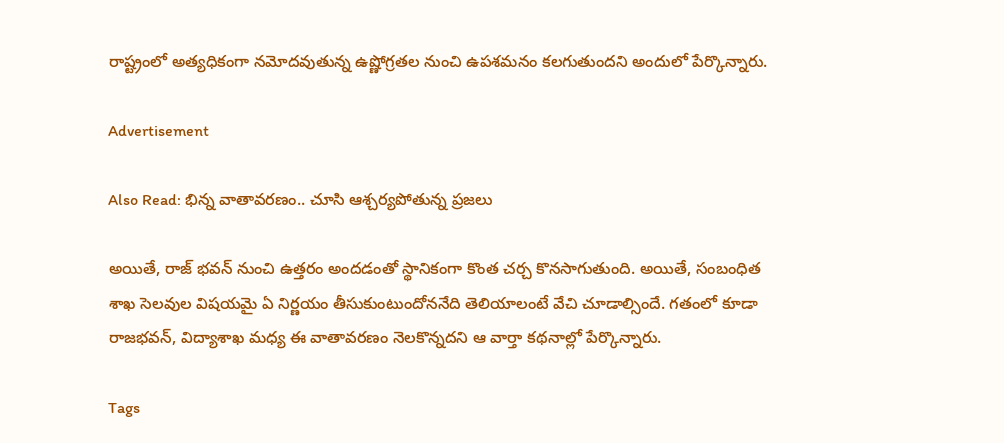రాష్ట్రంలో అత్యధికంగా నమోదవుతున్న ఉష్ణోగ్రతల నుంచి ఉపశమనం కలగుతుందని అందులో పేర్కొన్నారు.

Advertisement

Also Read: భిన్న వాతావరణం.. చూసి ఆశ్చర్యపోతున్న ప్రజలు

అయితే, రాజ్ భవన్ నుంచి ఉత్తరం అందడంతో స్థానికంగా కొంత చర్చ కొనసాగుతుంది. అయితే, సంబంధిత శాఖ సెలవుల విషయమై ఏ నిర్ణయం తీసుకుంటుందోననేది తెలియాలంటే వేచి చూడాల్సిందే. గతంలో కూడా రాజభవన్, విద్యాశాఖ మధ్య ఈ వాతావరణం నెలకొన్నదని ఆ వార్తా కథనాల్లో పేర్కొన్నారు.

Tags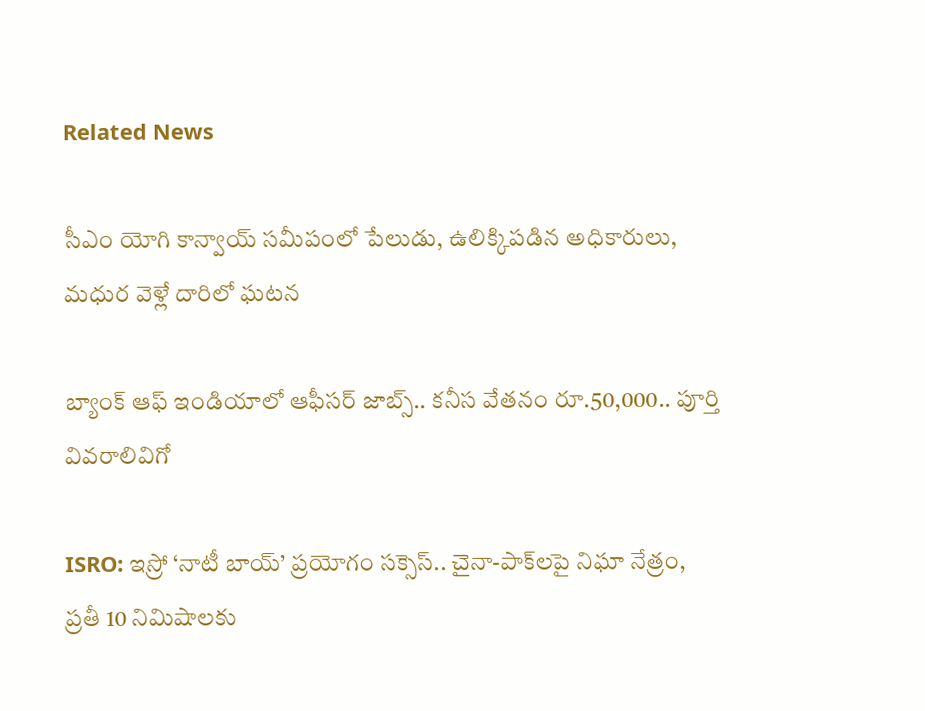Related News

సీఎం యోగి కాన్వాయ్ సమీపంలో పేలుడు, ఉలిక్కిపడిన అధికారులు, మధుర వెళ్లే దారిలో ఘటన

బ్యాంక్ ఆఫ్ ఇండియాలో ఆఫీసర్ జాబ్స్.. కనీస వేతనం రూ.50,000.. పూర్తి వివరాలివిగో

ISRO: ఇస్రో ‘నాటీ బాయ్’ ప్రయోగం సక్సెస్.. చైనా-పాక్‌లపై నిఘా నేత్రం, ప్రతీ 10 నిమిషాలకు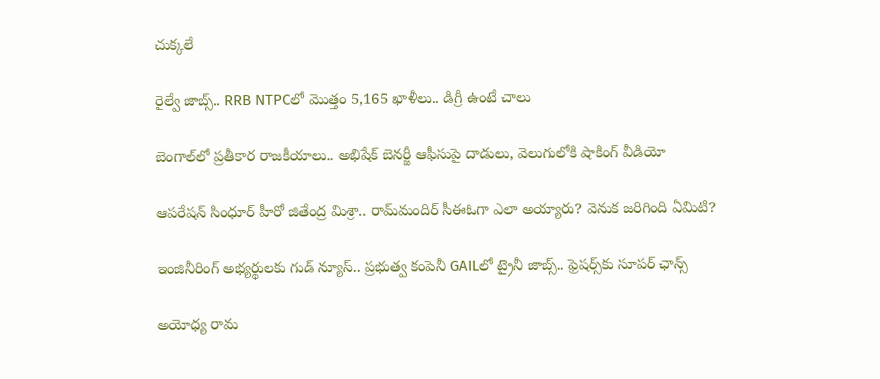చుక్కలే

రైల్వే జాబ్స్.. RRB NTPCలో మొత్తం 5,165 ఖాళీలు.. డిగ్రీ ఉంటే చాలు

బెంగాల్‌లో ప్రతీకార రాజకీయాలు.. అభిషేక్ బెనర్జీ ఆఫీసుపై దాడులు, వెలుగులోకి షాకింగ్ వీడియో

ఆపరేషన్ సింధూర్ హీరో జితేంద్ర మిశ్రా.. రామ్‌మందిర్ సీఈఓగా ఎలా అయ్యారు? వెనుక జరిగింది ఏమిటి?

ఇంజినీరింగ్ అభ్యర్థులకు గుడ్ న్యూస్.. ప్రభుత్వ కంపెనీ GAILలో ట్రైనీ జాబ్స్.. ఫ్రెషర్స్‌కు సూపర్ ఛాన్స్

అయోధ్య రామ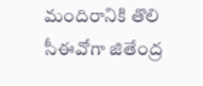మందిరానికి తొలి సీఈవో‌గా జితేంద్ర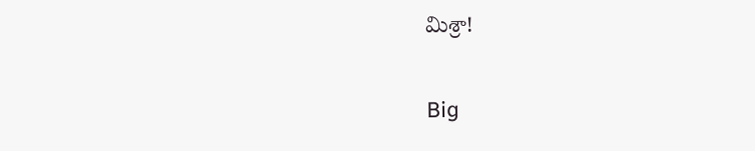మిశ్రా!

Big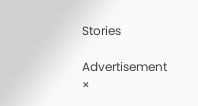Stories

Advertisement
×